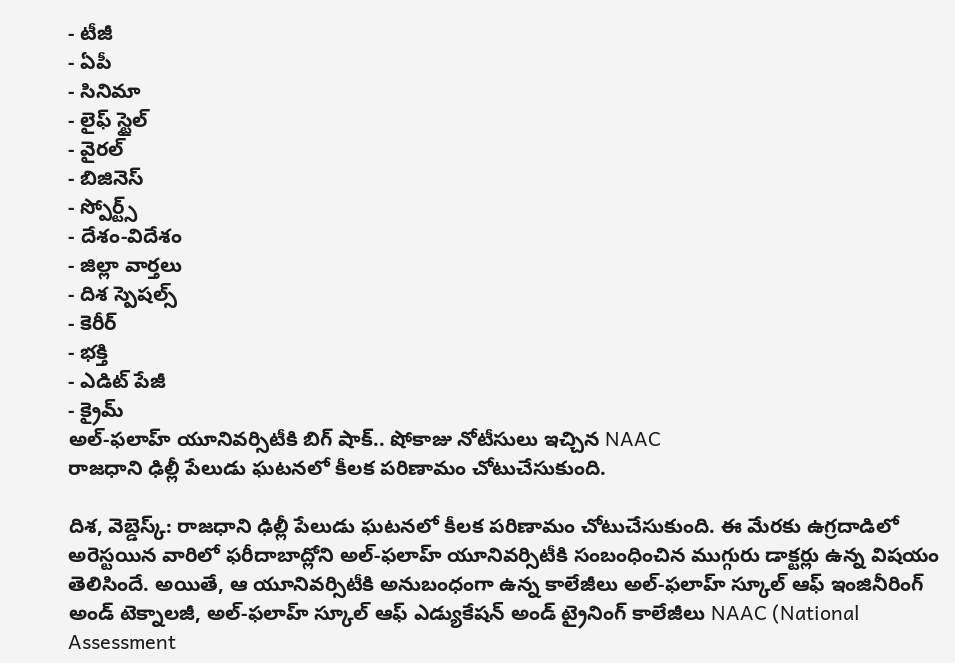- టీజీ
- ఏపీ
- సినిమా
- లైఫ్ స్టైల్
- వైరల్
- బిజినెస్
- స్పోర్ట్స్
- దేశం-విదేశం
- జిల్లా వార్తలు
- దిశ స్పెషల్స్
- కెరీర్
- భక్తి
- ఎడిట్ పేజీ
- క్రైమ్
అల్-ఫలాహ్ యూనివర్సిటీకి బిగ్ షాక్.. షోకాజు నోటీసులు ఇచ్చిన NAAC
రాజధాని ఢిల్లీ పేలుడు ఘటనలో కీలక పరిణామం చోటుచేసుకుంది.

దిశ, వెబ్డెస్క్: రాజధాని ఢిల్లీ పేలుడు ఘటనలో కీలక పరిణామం చోటుచేసుకుంది. ఈ మేరకు ఉగ్రదాడిలో అరెస్టయిన వారిలో ఫరీదాబాద్లోని అల్-ఫలాహ్ యూనివర్సిటీకి సంబంధించిన ముగ్గురు డాక్టర్లు ఉన్న విషయం తెలిసిందే. అయితే, ఆ యూనివర్సిటీకి అనుబంధంగా ఉన్న కాలేజీలు అల్-ఫలాహ్ స్కూల్ ఆఫ్ ఇంజినీరింగ్ అండ్ టెక్నాలజీ, అల్-ఫలాహ్ స్కూల్ ఆఫ్ ఎడ్యుకేషన్ అండ్ ట్రైనింగ్ కాలేజీలు NAAC (National Assessment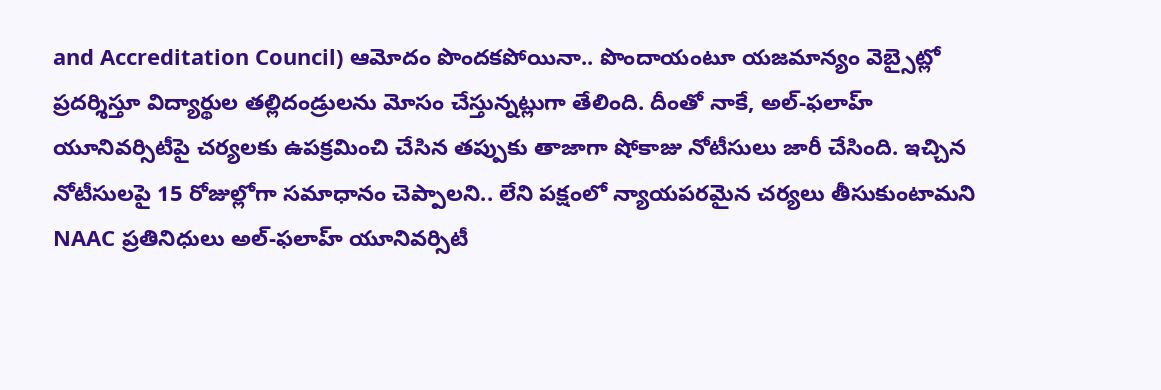and Accreditation Council) ఆమోదం పొందకపోయినా.. పొందాయంటూ యజమాన్యం వెబ్సైట్లో ప్రదర్శిస్తూ విద్యార్థుల తల్లిదండ్రులను మోసం చేస్తున్నట్లుగా తేలింది. దీంతో నాకే, అల్-ఫలాహ్ యూనివర్సిటీపై చర్యలకు ఉపక్రమించి చేసిన తప్పుకు తాజాగా షోకాజు నోటీసులు జారీ చేసింది. ఇచ్చిన నోటీసులపై 15 రోజుల్లోగా సమాధానం చెప్పాలని.. లేని పక్షంలో న్యాయపరమైన చర్యలు తీసుకుంటామని NAAC ప్రతినిధులు అల్-ఫలాహ్ యూనివర్సిటీ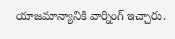యాజమాన్యానికి వార్నింగ్ ఇచ్చారు.